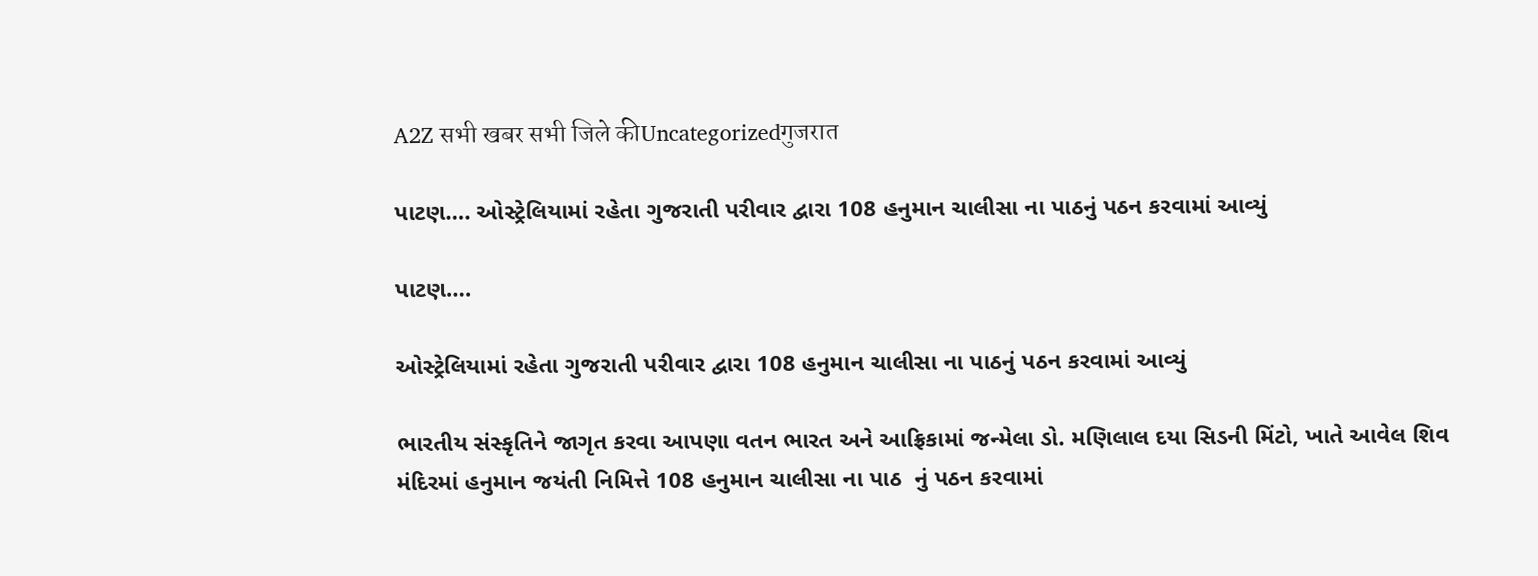A2Z सभी खबर सभी जिले कीUncategorizedगुजरात

પાટણ…. ઓસ્ટ્રેલિયામાં રહેતા ગુજરાતી પરીવાર દ્વારા 108 હનુમાન ચાલીસા ના પાઠનું પઠન કરવામાં આવ્યું

પાટણ….

ઓસ્ટ્રેલિયામાં રહેતા ગુજરાતી પરીવાર દ્વારા 108 હનુમાન ચાલીસા ના પાઠનું પઠન કરવામાં આવ્યું

ભારતીય સંસ્કૃતિને જાગૃત કરવા આપણા વતન ભારત અને આફ્રિકામાં જન્મેલા ડો. મણિલાલ દયા સિડની મિંટો, ખાતે આવેલ શિવ મંદિરમાં હનુમાન જયંતી નિમિત્તે 108 હનુમાન ચાલીસા ના પાઠ  નું પઠન કરવામાં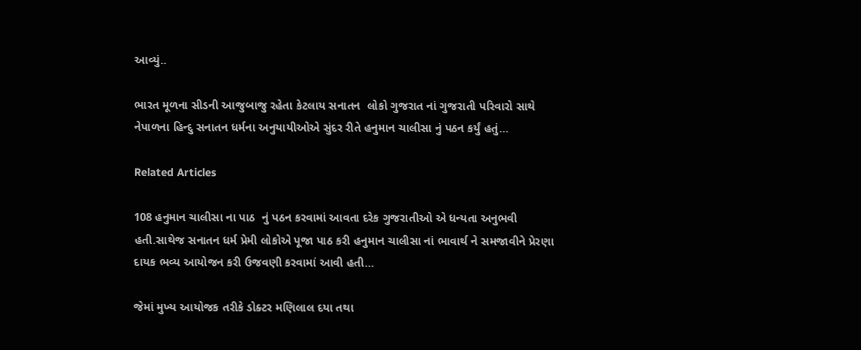આવ્યું..

ભારત મૂળના સીડની આજુબાજુ રહેતા કેટલાય સનાતન  લોકો ગુજરાત નાં ગુજરાતી પરિવારો સાથે નેપાળના હિન્દુ સનાતન ધર્મના અનુયાયીઓએ સુંદર રીતે હનુમાન ચાલીસા નું પઠન કર્યું હતું…

Related Articles

108 હનુમાન ચાલીસા ના પાઠ  નું પઠન કરવામાં આવતા દરેક ગુજરાતીઓ એ ધન્યતા અનુભવી હતી.સાથેજ સનાતન ધર્મ પ્રેમી લોકોએ પૂજા પાઠ કરી હનુમાન ચાલીસા નાં ભાવાર્થ ને સમજાવીને પ્રેરણા દાયક ભવ્ય આયોજન કરી ઉજવણી કરવામાં આવી હતી…

જેમાં મુખ્ય આયોજક તરીકે ડોક્ટર મણિલાલ દયા તથા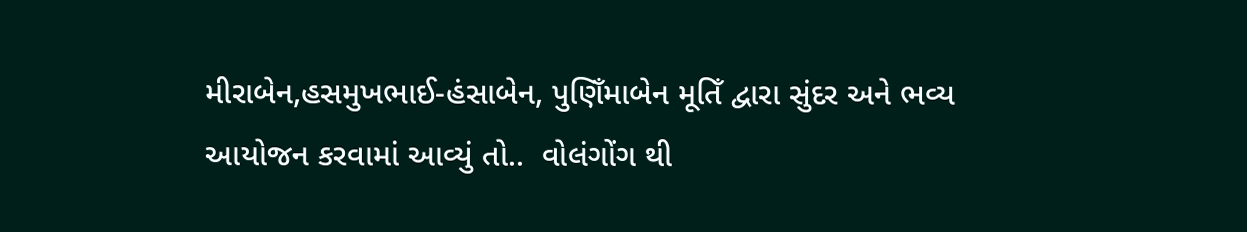મીરાબેન,હસમુખભાઈ-હંસાબેન, પુણિઁમાબેન મૂતિઁ દ્વારા સુંદર અને ભવ્ય આયોજન કરવામાં આવ્યું તો..  વોલંગોંગ થી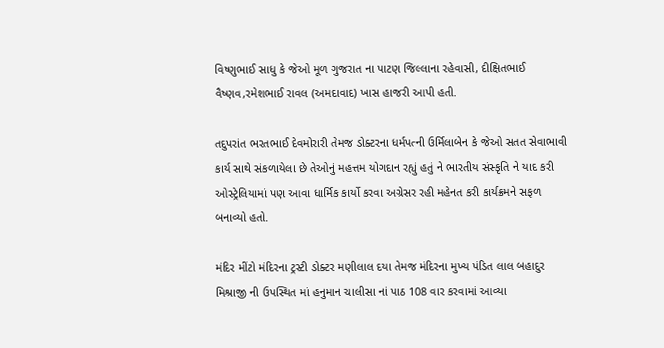વિષ્ણુભાઈ સાધુ કે જેઓ મૂળ ગુજરાત ના પાટણ જિલ્લાના રહેવાસી, દીક્ષિતભાઈ વૈષ્ણવ,રમેશભાઈ રાવલ (અમદાવાદ) ખાસ હાજરી આપી હતી.

તદુપરાંત ભરતભાઈ દેવમોરારી તેમજ ડોક્ટરના ધર્મપત્ની ઉર્મિલાબેન કે જેઓ સતત સેવાભાવી કાર્ય સાથે સંકળાયેલા છે તેઓનું મહત્તમ યોગદાન રહ્યું હતું ને ભારતીય સંસ્કૃતિ ને યાદ કરી ઓસ્ટ્રેલિયામાં પણ આવા ધાર્મિક કાર્યો કરવા અગ્રેસર રહી મહેનત કરી કાર્યક્રમને સફળ બનાવ્યો હતો.

મંદિર મીંટો મંદિરના ટ્રસ્ટી ડોક્ટર મણીલાલ દયા તેમજ મંદિરના મુખ્ય પંડિત લાલ બહાદુર મિશ્રાજી ની ઉપસ્થિત માં હનુમાન ચાલીસા નાં પાઠ 108 વાર કરવામાં આવ્યા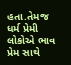હતા.તેમજ ધર્મ પ્રેમી લોકોએ ભાવ પ્રેમ સાથે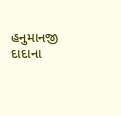હનુમાનજી દાદાના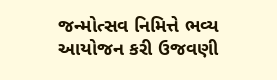જન્મોત્સવ નિમિત્તે ભવ્ય આયોજન કરી ઉજવણી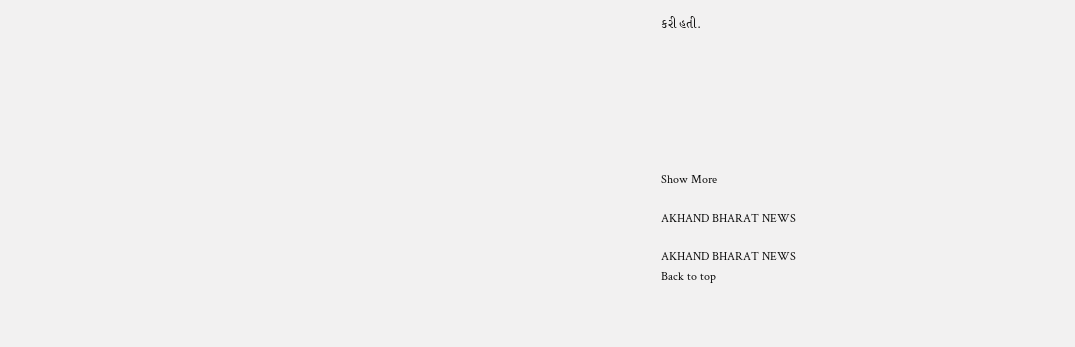કરી હતી.







Show More

AKHAND BHARAT NEWS

AKHAND BHARAT NEWS
Back to top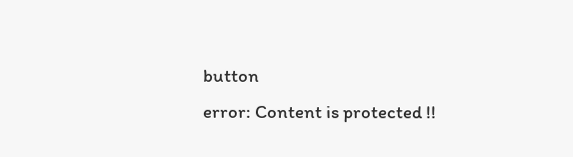button
error: Content is protected !!